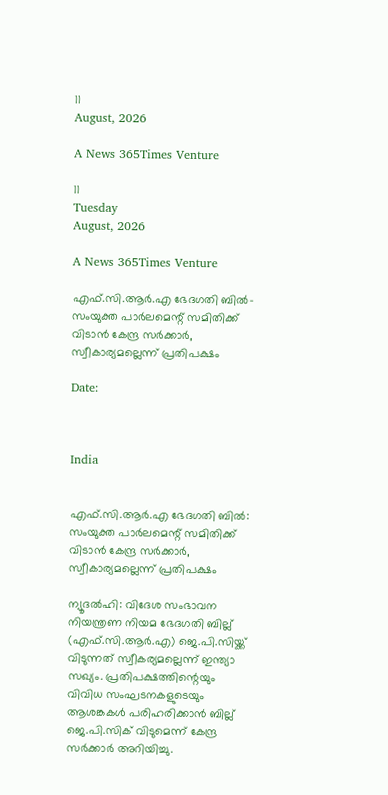11
August, 2026

A News 365Times Venture

11
Tuesday
August, 2026

A News 365Times Venture

എഫ്.സി.ആര്‍.എ ഭേദഗതി ബില്‍- സംയുക്ത പാര്‍ലമെന്റ് സമിതിക്ക് വിടാന്‍ കേന്ദ്ര സര്‍ക്കാര്‍, സ്വീകാര്യമല്ലെന്ന് പ്രതിപക്ഷം

Date:



India


എഫ്.സി.ആര്‍.എ ഭേദഗതി ബില്‍: സംയുക്ത പാര്‍ലമെന്റ് സമിതിക്ക് വിടാന്‍ കേന്ദ്ര സര്‍ക്കാര്‍, സ്വീകാര്യമല്ലെന്ന് പ്രതിപക്ഷം

ന്യൂദല്‍ഹി: വിദേശ സംഭാവന നിയന്ത്രണ നിയമ ഭേദഗതി ബില്ല് (എഫ്.സി.ആര്‍.എ) ജെ.പി.സിയ്ക്ക് വിടുന്നത് സ്വീകര്യമല്ലെന്ന് ഇന്ത്യാ സഖ്യം. പ്രതിപക്ഷത്തിന്റെയും വിവിധ സംഘടനകളുടെയും ആശങ്കകള്‍ പരിഹരിക്കാന്‍ ബില്ല് ജെ.പി.സിക് വിടുമെന്ന് കേന്ദ്ര സര്‍ക്കാര്‍ അറിയിച്ചു.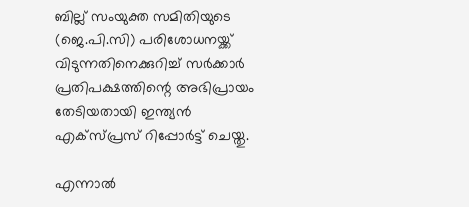ബില്ല് സംയുക്ത സമിതിയുടെ (ജെ.പി.സി) പരിശോധനയ്ക്ക് വിടുന്നതിനെക്കുറിച്ച് സര്‍ക്കാര്‍ പ്രതിപക്ഷത്തിന്റെ അഭിപ്രായം തേടിയതായി ഇന്ത്യന്‍ എക്‌സ്പ്രസ് റിപ്പോര്‍ട്ട് ചെയ്തു.

എന്നാല്‍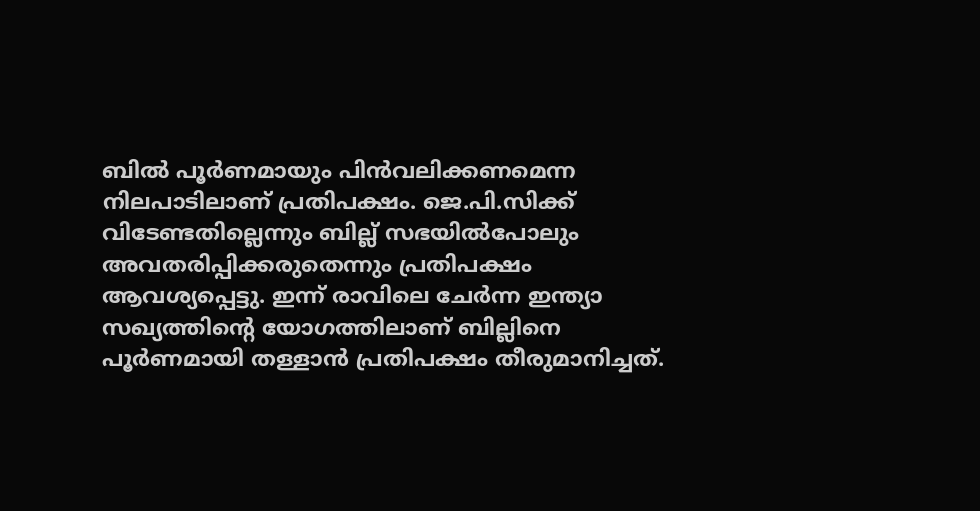ബില്‍ പൂര്‍ണമായും പിന്‍വലിക്കണമെന്ന നിലപാടിലാണ് പ്രതിപക്ഷം. ജെ.പി.സിക്ക് വിടേണ്ടതില്ലെന്നും ബില്ല് സഭയില്‍പോലും അവതരിപ്പിക്കരുതെന്നും പ്രതിപക്ഷം ആവശ്യപ്പെട്ടു. ഇന്ന് രാവിലെ ചേര്‍ന്ന ഇന്ത്യാ സഖ്യത്തിന്റെ യോഗത്തിലാണ് ബില്ലിനെ പൂര്‍ണമായി തള്ളാന്‍ പ്രതിപക്ഷം തീരുമാനിച്ചത്.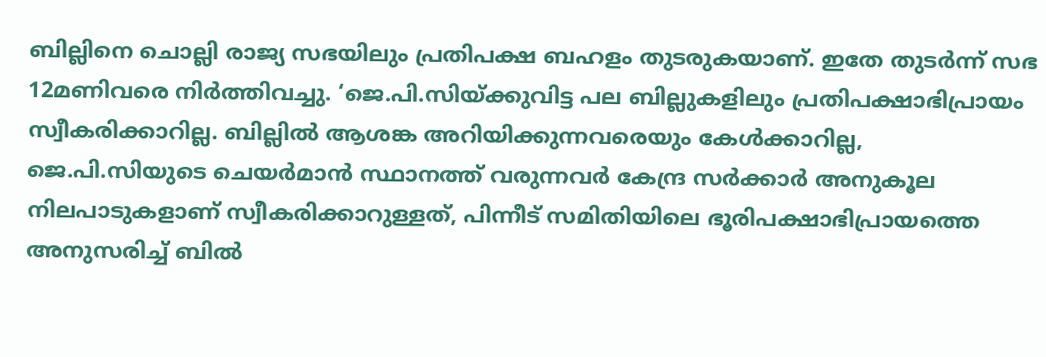ബില്ലിനെ ചൊല്ലി രാജ്യ സഭയിലും പ്രതിപക്ഷ ബഹളം തുടരുകയാണ്. ഇതേ തുടര്‍ന്ന് സഭ 12മണിവരെ നിര്‍ത്തിവച്ചു. ‘ജെ.പി.സിയ്ക്കുവിട്ട പല ബില്ലുകളിലും പ്രതിപക്ഷാഭിപ്രായം സ്വീകരിക്കാറില്ല. ബില്ലില്‍ ആശങ്ക അറിയിക്കുന്നവരെയും കേള്‍ക്കാറില്ല, ജെ.പി.സിയുടെ ചെയര്‍മാന്‍ സ്ഥാനത്ത് വരുന്നവര്‍ കേന്ദ്ര സര്‍ക്കാര്‍ അനുകൂല നിലപാടുകളാണ് സ്വീകരിക്കാറുള്ളത്, പിന്നീട് സമിതിയിലെ ഭൂരിപക്ഷാഭിപ്രായത്തെ അനുസരിച്ച് ബില്‍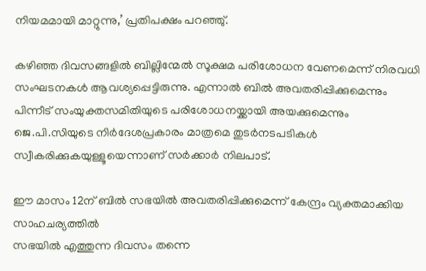നിയമമായി മാറ്റുന്നു,’ പ്രതിപക്ഷം പറഞ്ഞു്.

കഴിഞ്ഞ ദിവസങ്ങളില്‍ ബില്ലിന്മേല്‍ സൂക്ഷമ പരിശോധന വേണമെന്ന് നിരവധി സംഘടനകള്‍ ആവശ്യപ്പെട്ടിരുന്നു. എന്നാല്‍ ബില്‍ അവതരിപ്പിക്കുമെന്നും പിന്നീട് സംയുക്തസമിതിയുടെ പരിശോധനയ്ക്കായി അയക്കുമെന്നും ജെ.പി.സിയുടെ നിര്‍ദേശപ്രകാരം മാത്രമെ തുടര്‍നടപടികള്‍ സ്വീകരിക്കുകയുള്ളൂയെന്നാണ് സര്‍ക്കാര്‍ നിലപാട്.

ഈ മാസം 12ന് ബില്‍ സഭയില്‍ അവതരിപ്പിക്കുമെന്ന് കേന്ദ്രം വ്യക്തമാക്കിയ സാഹചര്യത്തില്‍
സഭയില്‍ എത്തുന്ന ദിവസം തന്നെ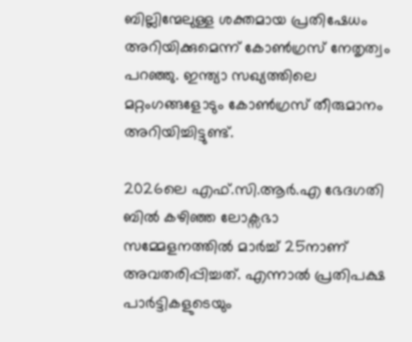ബില്ലിന്മേലുള്ള ശക്തമായ പ്രതിഷേധം അറിയിക്കുമെന്ന് കോണ്‍ഗ്രസ് നേതൃത്വം പറഞ്ഞു. ഇന്ത്യാ സഖ്യത്തിലെ മറ്റംഗങ്ങളോടും കോണ്‍ഗ്രസ് തീരുമാനം അറിയിച്ചിട്ടുണ്ട്.

2026ലെ എഫ്.സി.ആര്‍.എ ഭേദഗതി ബില്‍ കഴിഞ്ഞ ലോക്സഭാ സമ്മേളനത്തില്‍ മാര്‍ച്ച് 25നാണ് അവതരിപ്പിച്ചത്. എന്നാല്‍ പ്രതിപക്ഷ പാര്‍ട്ടികളുടെയും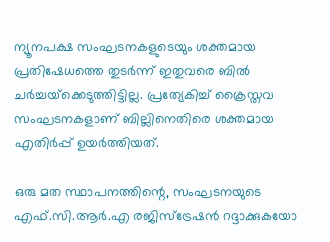ന്യൂനപക്ഷ സംഘടനകളുടെയും ശക്തമായ പ്രതിഷേധത്തെ തുടര്‍ന്ന് ഇതുവരെ ബില്‍ ചര്‍ച്ചയ്‌ക്കെടുത്തിട്ടില്ല. പ്രത്യേകിച്ച് ക്രൈസ്തവ സംഘടനകളാണ് ബില്ലിനെതിരെ ശക്തമായ എതിര്‍പ്പ് ഉയര്‍ത്തിയത്.

ഒരു മത സ്ഥാപനത്തിന്റെ, സംഘടനയുടെ എഫ്.സി.ആര്‍.എ രജിസ്‌ട്രേഷന്‍ റദ്ദാക്കുകയോ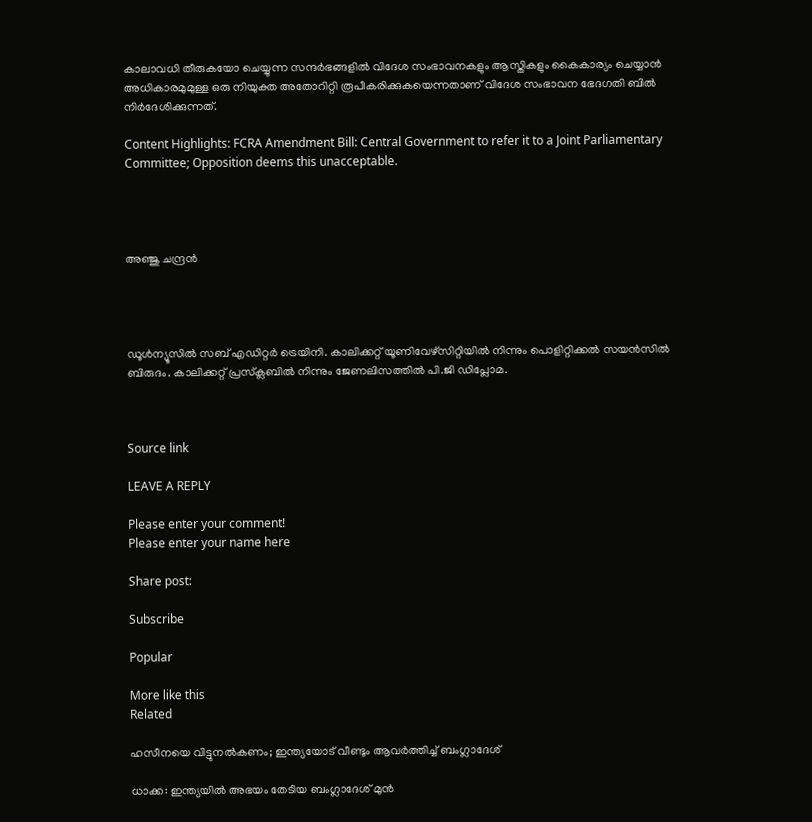കാലാവധി തീരുകയോ ചെയ്യുന്ന സന്ദര്‍ഭങ്ങളില്‍ വിദേശ സംഭാവനകളും ആസ്തികളും കൈകാര്യം ചെയ്യാന്‍ അധികാരമുമുള്ള ഒരു നിയുക്ത അതോറിറ്റി രൂപീകരിക്കുകയെന്നതാണ് വിദേശ സംഭാവന ഭേദഗതി ബില്‍ നിര്‍ദേശിക്കുന്നത്.

Content Highlights: FCRA Amendment Bill: Central Government to refer it to a Joint Parliamentary Committee; Opposition deems this unacceptable.




അഞ്ജു ചന്ദ്രന്‍




ഡൂള്‍ന്യൂസില്‍ സബ് എഡിറ്റര്‍ ട്രെയിനി. കാലിക്കറ്റ് യൂണിവേഴ്‌സിറ്റിയില്‍ നിന്നും പൊളിറ്റിക്കല്‍ സയന്‍സില്‍ ബിരുദം. കാലിക്കറ്റ് പ്രസ്‌ക്ലബില്‍ നിന്നും ജേണലിസത്തില്‍ പി.ജി ഡിപ്ലോമ.



Source link

LEAVE A REPLY

Please enter your comment!
Please enter your name here

Share post:

Subscribe

Popular

More like this
Related

ഹസീനയെ വിട്ടുനല്‍കണം; ഇന്ത്യയോട് വീണ്ടും ആവര്‍ത്തിച്ച് ബംഗ്ലാദേശ്

ധാക്ക: ഇന്ത്യയില്‍ അഭയം തേടിയ ബംഗ്ലാദേശ് മുന്‍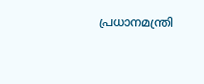പ്രധാനമന്ത്രി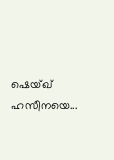ഷെയ്ഖ് ഹസീനയെ...